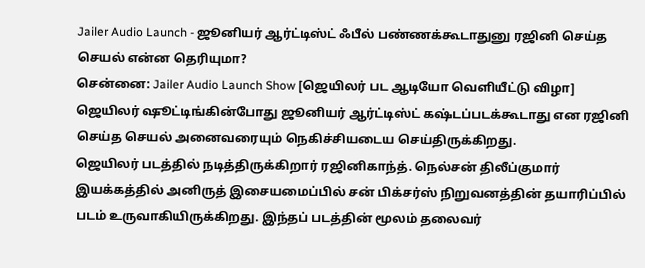Jailer Audio Launch - ஜூனியர் ஆர்ட்டிஸ்ட் ஃபீல் பண்ணக்கூடாதுனு ரஜினி செய்த செயல் என்ன தெரியுமா?
சென்னை: Jailer Audio Launch Show [ஜெயிலர் பட ஆடியோ வெளியீட்டு விழா] ஜெயிலர் ஷூட்டிங்கின்போது ஜூனியர் ஆர்ட்டிஸ்ட் கஷ்டப்படக்கூடாது என ரஜினி செய்த செயல் அனைவரையும் நெகிச்சியடைய செய்திருக்கிறது.
ஜெயிலர் படத்தில் நடித்திருக்கிறார் ரஜினிகாந்த். நெல்சன் திலீப்குமார் இயக்கத்தில் அனிருத் இசையமைப்பில் சன் பிக்சர்ஸ் நிறுவனத்தின் தயாரிப்பில் படம் உருவாகியிருக்கிறது. இந்தப் படத்தின் மூலம் தலைவர்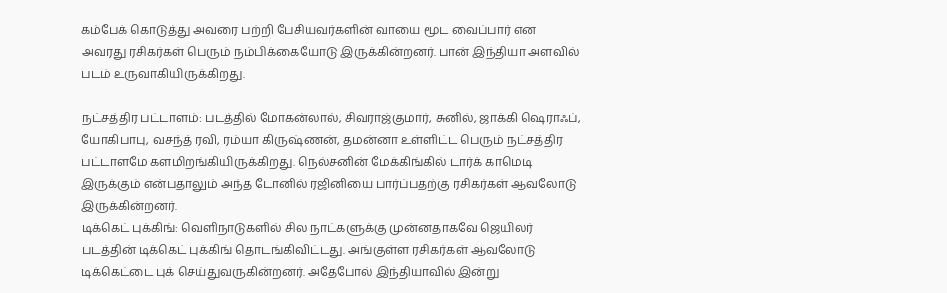கம்பேக் கொடுத்து அவரை பற்றி பேசியவர்களின் வாயை மூட வைப்பார் என அவரது ரசிகர்கள் பெரும் நம்பிக்கையோடு இருக்கின்றனர். பான் இந்தியா அளவில் படம் உருவாகியிருக்கிறது.

நட்சத்திர பட்டாளம்: படத்தில் மோகன்லால், சிவராஜ்குமார், சுனில், ஜாக்கி ஷெராஃப், யோகிபாபு, வசந்த் ரவி, ரம்யா கிருஷ்ணன், தமன்னா உள்ளிட்ட பெரும் நட்சத்திர பட்டாளமே களமிறங்கியிருக்கிறது. நெல்சனின் மேக்கிங்கில் டார்க் காமெடி இருக்கும் என்பதாலும் அந்த டோனில் ரஜினியை பார்ப்பதற்கு ரசிகர்கள் ஆவலோடு இருக்கின்றனர்.
டிக்கெட் புக்கிங்: வெளிநாடுகளில் சில நாட்களுக்கு முன்னதாகவே ஜெயிலர் படத்தின் டிக்கெட் புக்கிங் தொடங்கிவிட்டது. அங்குள்ள ரசிகர்கள் ஆவலோடு டிக்கெட்டை புக் செய்துவருகின்றனர். அதேபோல் இந்தியாவில் இன்று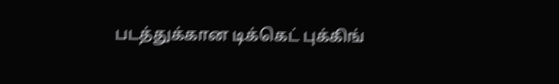படத்துக்கான டிக்கெட் புக்கிங்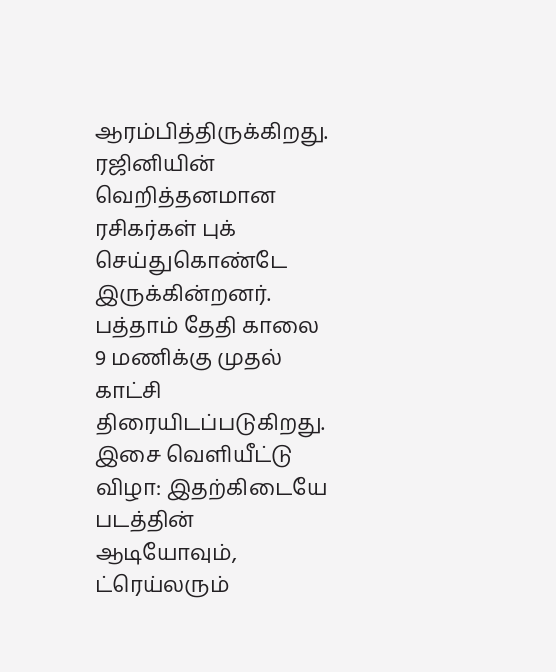ஆரம்பித்திருக்கிறது. ரஜினியின் வெறித்தனமான ரசிகர்கள் புக் செய்துகொண்டே இருக்கின்றனர். பத்தாம் தேதி காலை 9 மணிக்கு முதல் காட்சி திரையிடப்படுகிறது.
இசை வெளியீட்டு விழா: இதற்கிடையே படத்தின் ஆடியோவும், ட்ரெய்லரும்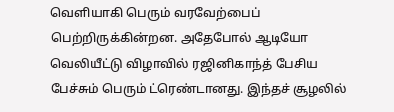வெளியாகி பெரும் வரவேற்பைப் பெற்றிருக்கின்றன. அதேபோல் ஆடியோ வெலியீட்டு விழாவில் ரஜினிகாந்த் பேசிய பேச்சும் பெரும் ட்ரெண்டானது. இந்தச் சூழலில்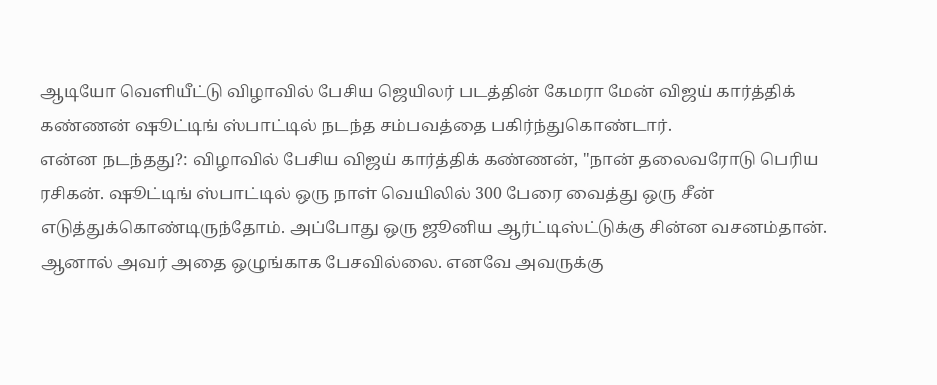ஆடியோ வெளியீட்டு விழாவில் பேசிய ஜெயிலர் படத்தின் கேமரா மேன் விஜய் கார்த்திக் கண்ணன் ஷூட்டிங் ஸ்பாட்டில் நடந்த சம்பவத்தை பகிர்ந்துகொண்டார்.
என்ன நடந்தது?: விழாவில் பேசிய விஜய் கார்த்திக் கண்ணன், "நான் தலைவரோடு பெரிய ரசிகன். ஷூட்டிங் ஸ்பாட்டில் ஒரு நாள் வெயிலில் 300 பேரை வைத்து ஒரு சீன் எடுத்துக்கொண்டிருந்தோம். அப்போது ஒரு ஜூனிய ஆர்ட்டிஸ்ட்டுக்கு சின்ன வசனம்தான். ஆனால் அவர் அதை ஒழுங்காக பேசவில்லை. எனவே அவருக்கு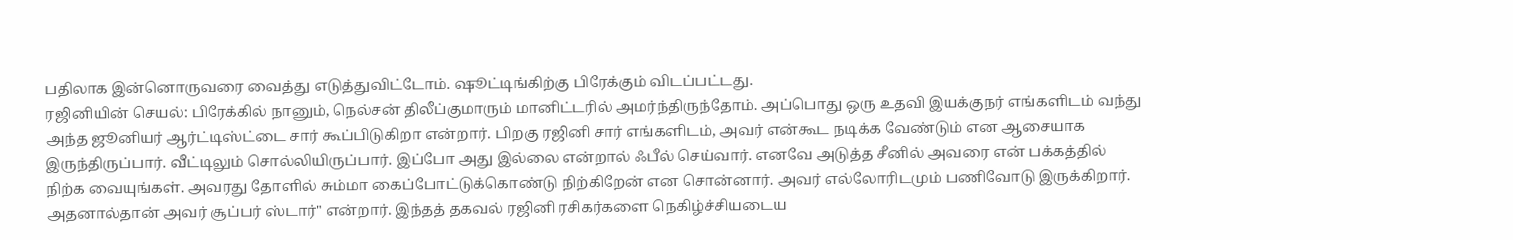பதிலாக இன்னொருவரை வைத்து எடுத்துவிட்டோம். ஷூட்டிங்கிற்கு பிரேக்கும் விடப்பட்டது.
ரஜினியின் செயல்: பிரேக்கில் நானும், நெல்சன் திலீப்குமாரும் மானிட்டரில் அமர்ந்திருந்தோம். அப்பொது ஒரு உதவி இயக்குநர் எங்களிடம் வந்து அந்த ஜூனியர் ஆர்ட்டிஸ்ட்டை சார் கூப்பிடுகிறா என்றார். பிறகு ரஜினி சார் எங்களிடம், அவர் என்கூட நடிக்க வேண்டும் என ஆசையாக இருந்திருப்பார். வீட்டிலும் சொல்லியிருப்பார். இப்போ அது இல்லை என்றால் ஃபீல் செய்வார். எனவே அடுத்த சீனில் அவரை என் பக்கத்தில் நிற்க வையுங்கள். அவரது தோளில் சும்மா கைப்போட்டுக்கொண்டு நிற்கிறேன் என சொன்னார். அவர் எல்லோரிடமும் பணிவோடு இருக்கிறார். அதனால்தான் அவர் சூப்பர் ஸ்டார்" என்றார். இந்தத் தகவல் ரஜினி ரசிகர்களை நெகிழ்ச்சியடைய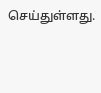செய்துள்ளது.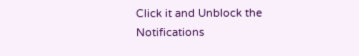Click it and Unblock the Notifications